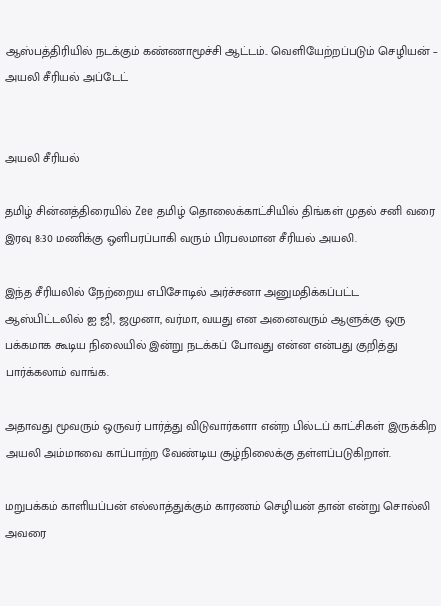ஆஸ்பத்திரியில் நடக்கும் கண்ணாமூச்சி ஆட்டம்.. வெளியேற்றப்படும் செழியன் – அயலி சீரியல் அப்டேட்


அயலி சீரியல்

தமிழ் சின்னத்திரையில் Zee தமிழ் தொலைக்காட்சியில் திங்கள் முதல் சனி வரை இரவு 8:30 மணிக்கு ஒளிபரப்பாகி வரும் பிரபலமான சீரியல் அயலி.

இந்த சீரியலில் நேற்றைய எபிசோடில் அர்ச்சனா அனுமதிக்கப்பட்ட ஆஸ்பிட்டலில் ஐ ஜி, ஜமுனா, வர்மா, வயது என அனைவரும் ஆளுக்கு ஒரு பக்கமாக கூடிய நிலையில் இன்று நடக்கப் போவது என்ன என்பது குறித்து பார்க்கலாம் வாங்க.

அதாவது மூவரும் ஒருவர் பார்த்து விடுவார்களா என்ற பில்டப் காட்சிகள் இருக்கிற அயலி அம்மாவை காப்பாற்ற வேண்டிய சூழ்நிலைக்கு தள்ளப்படுகிறாள்.

மறுபக்கம் காளியப்பன் எல்லாத்துக்கும் காரணம் செழியன் தான் என்று சொல்லி அவரை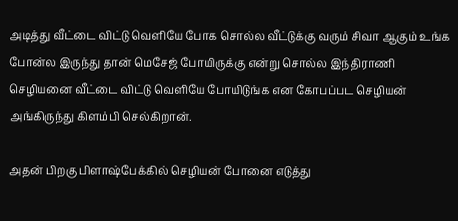அடித்து வீட்டை விட்டு வெளியே போக சொல்ல வீட்டுக்கு வரும் சிவா ஆகும் உங்க போன்ல இருந்து தான் மெசேஜ் போயிருக்கு என்று சொல்ல இந்திராணி செழியனை வீட்டை விட்டு வெளியே போயிடுங்க என கோபப்பட செழியன் அங்கிருந்து கிளம்பி செல்கிறான்.

அதன் பிறகு பிளாஷ்பேக்கில் செழியன் போனை எடுத்து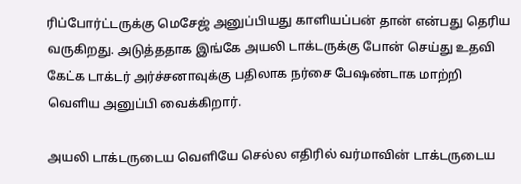ரிப்போர்ட்டருக்கு மெசேஜ் அனுப்பியது காளியப்பன் தான் என்பது தெரிய வருகிறது. அடுத்ததாக இங்கே அயலி டாக்டருக்கு போன் செய்து உதவி கேட்க டாக்டர் அர்ச்சனாவுக்கு பதிலாக நர்சை பேஷண்டாக மாற்றி வெளிய அனுப்பி வைக்கிறார்.

அயலி டாக்டருடைய வெளியே செல்ல எதிரில் வர்மாவின் டாக்டருடைய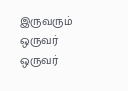இருவரும் ஒருவர் ஒருவர்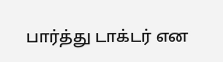பார்த்து டாக்டர் என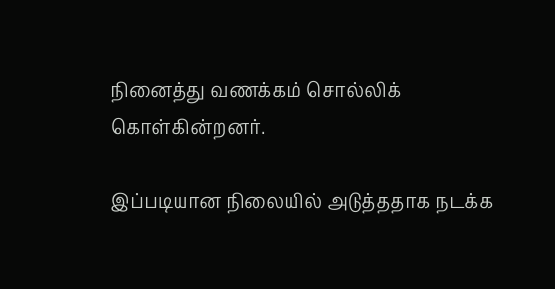நினைத்து வணக்கம் சொல்லிக் கொள்கின்றனர்.

இப்படியான நிலையில் அடுத்ததாக நடக்க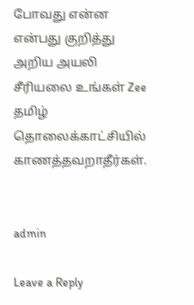போவது என்ன என்பது குறித்து அறிய அயலி சீரியலை உங்கள் Zee தமிழ் தொலைக்காட்சியில் காணத்தவறாதீர்கள்.


admin

Leave a Reply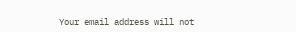Your email address will not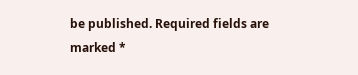be published. Required fields are marked *